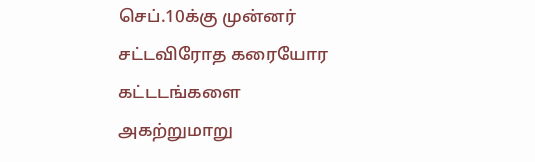செப்.10க்கு முன்னர் சட்டவிரோத கரையோர கட்டடங்களை அகற்றுமாறு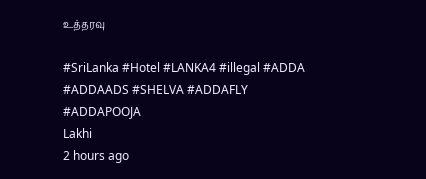உத்தரவு

#SriLanka #Hotel #LANKA4 #illegal #ADDA #ADDAADS #SHELVA #ADDAFLY #ADDAPOOJA
Lakhi
2 hours ago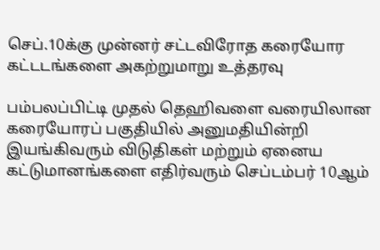செப்.10க்கு முன்னர் சட்டவிரோத கரையோர கட்டடங்களை அகற்றுமாறு உத்தரவு

பம்பலப்பிட்டி முதல் தெஹிவளை வரையிலான கரையோரப் பகுதியில் அனுமதியின்றி இயங்கிவரும் விடுதிகள் மற்றும் ஏனைய கட்டுமானங்களை எதிர்வரும் செப்டம்பர் 10ஆம்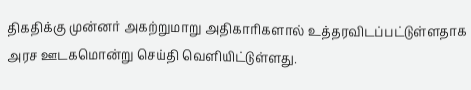திகதிக்கு முன்னர் அகற்றுமாறு அதிகாரிகளால் உத்தரவிடப்பட்டுள்ளதாக அரச ஊடகமொன்று செய்தி வெளியிட்டுள்ளது.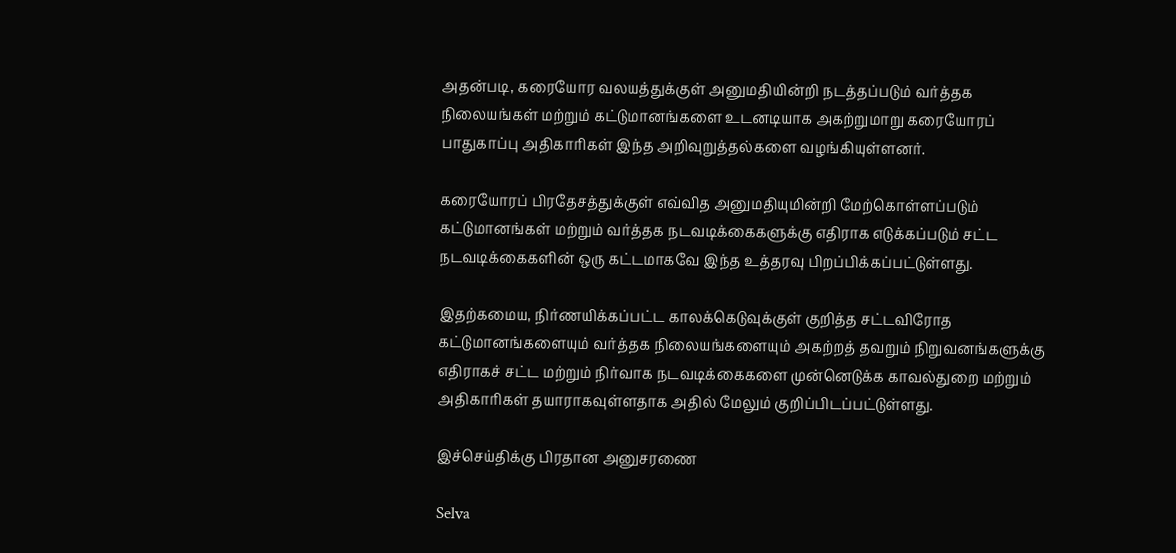அதன்படி, கரையோர வலயத்துக்குள் அனுமதியின்றி நடத்தப்படும் வர்த்தக நிலையங்கள் மற்றும் கட்டுமானங்களை உடனடியாக அகற்றுமாறு கரையோரப் பாதுகாப்பு அதிகாரிகள் இந்த அறிவுறுத்தல்களை வழங்கியுள்ளனர்.

கரையோரப் பிரதேசத்துக்குள் எவ்வித அனுமதியுமின்றி மேற்கொள்ளப்படும் கட்டுமானங்கள் மற்றும் வர்த்தக நடவடிக்கைகளுக்கு எதிராக எடுக்கப்படும் சட்ட நடவடிக்கைகளின் ஒரு கட்டமாகவே இந்த உத்தரவு பிறப்பிக்கப்பட்டுள்ளது.

இதற்கமைய, நிர்ணயிக்கப்பட்ட காலக்கெடுவுக்குள் குறித்த சட்டவிரோத கட்டுமானங்களையும் வர்த்தக நிலையங்களையும் அகற்றத் தவறும் நிறுவனங்களுக்கு எதிராகச் சட்ட மற்றும் நிர்வாக நடவடிக்கைகளை முன்னெடுக்க காவல்துறை மற்றும் அதிகாரிகள் தயாராகவுள்ளதாக அதில் மேலும் குறிப்பிடப்பட்டுள்ளது.

இச்செய்திக்கு பிரதான அனுசரணை

Selva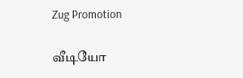Zug Promotion

வீடியோ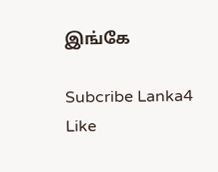இங்கே

Subcribe Lanka4
Like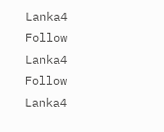Lanka4
Follow Lanka4
Follow Lanka4